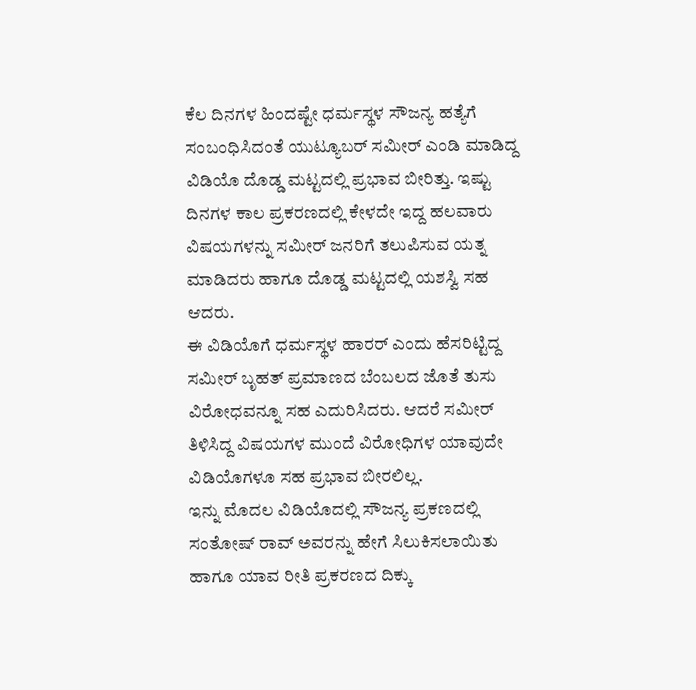ಕೆಲ ದಿನಗಳ ಹಿಂದಷ್ಟೇ ಧರ್ಮಸ್ಥಳ ಸೌಜನ್ಯ ಹತ್ಯೆಗೆ ಸಂಬಂಧಿಸಿದಂತೆ ಯುಟ್ಯೂಬರ್ ಸಮೀರ್ ಎಂಡಿ ಮಾಡಿದ್ದ ವಿಡಿಯೊ ದೊಡ್ಡ ಮಟ್ಟದಲ್ಲಿ ಪ್ರಭಾವ ಬೀರಿತ್ತು. ಇಷ್ಟು ದಿನಗಳ ಕಾಲ ಪ್ರಕರಣದಲ್ಲಿ ಕೇಳದೇ ಇದ್ದ ಹಲವಾರು ವಿಷಯಗಳನ್ನು ಸಮೀರ್ ಜನರಿಗೆ ತಲುಪಿಸುವ ಯತ್ನ ಮಾಡಿದರು ಹಾಗೂ ದೊಡ್ಡ ಮಟ್ಟದಲ್ಲಿ ಯಶಸ್ವಿ ಸಹ ಆದರು.
ಈ ವಿಡಿಯೊಗೆ ಧರ್ಮಸ್ಥಳ ಹಾರರ್ ಎಂದು ಹೆಸರಿಟ್ಟಿದ್ದ ಸಮೀರ್ ಬೃಹತ್ ಪ್ರಮಾಣದ ಬೆಂಬಲದ ಜೊತೆ ತುಸು ವಿರೋಧವನ್ನೂ ಸಹ ಎದುರಿಸಿದರು. ಆದರೆ ಸಮೀರ್ ತಿಳಿಸಿದ್ದ ವಿಷಯಗಳ ಮುಂದೆ ವಿರೋಧಿಗಳ ಯಾವುದೇ ವಿಡಿಯೊಗಳೂ ಸಹ ಪ್ರಭಾವ ಬೀರಲಿಲ್ಲ.
ಇನ್ನು ಮೊದಲ ವಿಡಿಯೊದಲ್ಲಿ ಸೌಜನ್ಯ ಪ್ರಕಣದಲ್ಲಿ ಸಂತೋಷ್ ರಾವ್ ಅವರನ್ನು ಹೇಗೆ ಸಿಲುಕಿಸಲಾಯಿತು ಹಾಗೂ ಯಾವ ರೀತಿ ಪ್ರಕರಣದ ದಿಕ್ಕು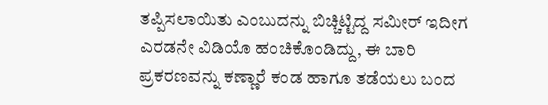ತಪ್ಪಿಸಲಾಯಿತು ಎಂಬುದನ್ನು ಬಿಚ್ಚಿಟ್ಟಿದ್ದ ಸಮೀರ್ ಇದೀಗ ಎರಡನೇ ವಿಡಿಯೊ ಹಂಚಿಕೊಂಡಿದ್ದು, ಈ ಬಾರಿ ಪ್ರಕರಣವನ್ನು ಕಣ್ಣಾರೆ ಕಂಡ ಹಾಗೂ ತಡೆಯಲು ಬಂದ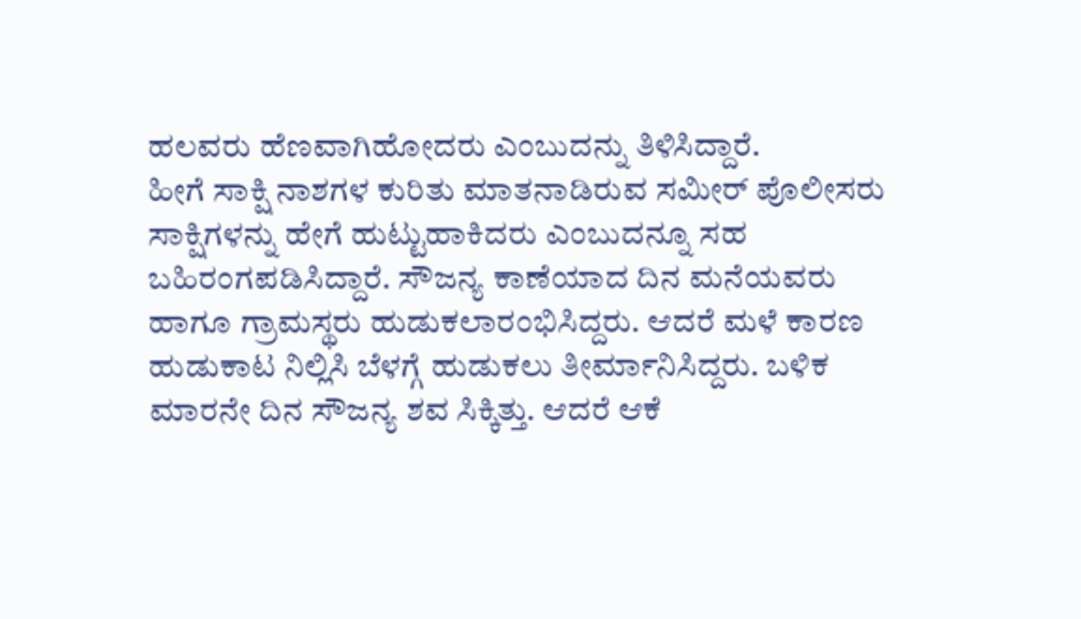ಹಲವರು ಹೆಣವಾಗಿಹೋದರು ಎಂಬುದನ್ನು ತಿಳಿಸಿದ್ದಾರೆ.
ಹೀಗೆ ಸಾಕ್ಷಿ ನಾಶಗಳ ಕುರಿತು ಮಾತನಾಡಿರುವ ಸಮೀರ್ ಪೊಲೀಸರು ಸಾಕ್ಷಿಗಳನ್ನು ಹೇಗೆ ಹುಟ್ಟುಹಾಕಿದರು ಎಂಬುದನ್ನೂ ಸಹ ಬಹಿರಂಗಪಡಿಸಿದ್ದಾರೆ. ಸೌಜನ್ಯ ಕಾಣೆಯಾದ ದಿನ ಮನೆಯವರು ಹಾಗೂ ಗ್ರಾಮಸ್ಥರು ಹುಡುಕಲಾರಂಭಿಸಿದ್ದರು. ಆದರೆ ಮಳೆ ಕಾರಣ ಹುಡುಕಾಟ ನಿಲ್ಲಿಸಿ ಬೆಳಗ್ಗೆ ಹುಡುಕಲು ತೀರ್ಮಾನಿಸಿದ್ದರು. ಬಳಿಕ ಮಾರನೇ ದಿನ ಸೌಜನ್ಯ ಶವ ಸಿಕ್ಕಿತ್ತು. ಆದರೆ ಆಕೆ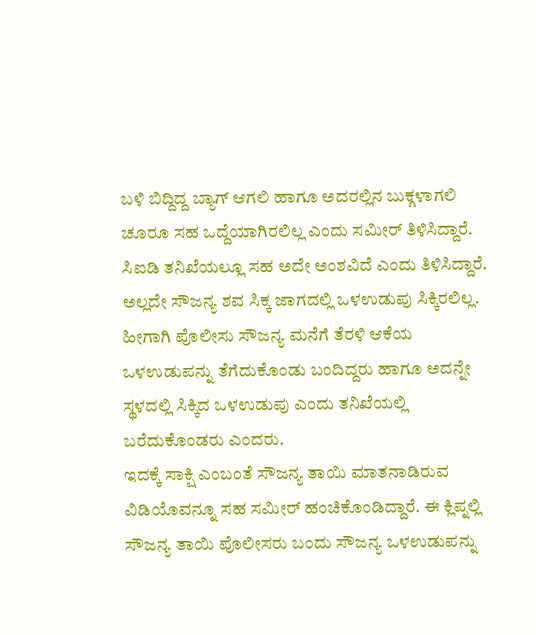ಬಳಿ ಬಿದ್ದಿದ್ದ ಬ್ಯಾಗ್ ಆಗಲಿ ಹಾಗೂ ಅದರಲ್ಲಿನ ಬುಕ್ಗಳಾಗಲಿ ಚೂರೂ ಸಹ ಒದ್ದೆಯಾಗಿರಲಿಲ್ಲ ಎಂದು ಸಮೀರ್ ತಿಳಿಸಿದ್ದಾರೆ. ಸಿಐಡಿ ತನಿಖೆಯಲ್ಲೂ ಸಹ ಅದೇ ಅಂಶವಿದೆ ಎಂದು ತಿಳಿಸಿದ್ದಾರೆ.
ಅಲ್ಲದೇ ಸೌಜನ್ಯ ಶವ ಸಿಕ್ಕ ಜಾಗದಲ್ಲಿ ಒಳಉಡುಪು ಸಿಕ್ಕಿರಲಿಲ್ಲ. ಹೀಗಾಗಿ ಪೊಲೀಸು ಸೌಜನ್ಯ ಮನೆಗೆ ತೆರಳಿ ಆಕೆಯ ಒಳಉಡುಪನ್ನು ತೆಗೆದುಕೊಂಡು ಬಂದಿದ್ದರು ಹಾಗೂ ಅದನ್ನೇ ಸ್ಥಳದಲ್ಲಿ ಸಿಕ್ಕಿದ ಒಳಉಡುಪು ಎಂದು ತನಿಖೆಯಲ್ಲಿ ಬರೆದುಕೊಂಡರು ಎಂದರು.
ಇದಕ್ಕೆ ಸಾಕ್ಷಿ ಎಂಬಂತೆ ಸೌಜನ್ಯ ತಾಯಿ ಮಾತನಾಡಿರುವ ವಿಡಿಯೊವನ್ನೂ ಸಹ ಸಮೀರ್ ಹಂಚಿಕೊಂಡಿದ್ದಾರೆ. ಈ ಕ್ಲಿಪ್ನಲ್ಲಿ ಸೌಜನ್ಯ ತಾಯಿ ಪೊಲೀಸರು ಬಂದು ಸೌಜನ್ಯ ಒಳಉಡುಪನ್ನು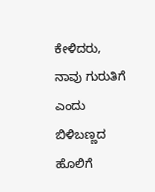ಕೇಳಿದರು, ನಾವು ಗುರುತಿಗೆ ಎಂದು ಬಿಳಿಬಣ್ಣದ ಹೊಲಿಗೆ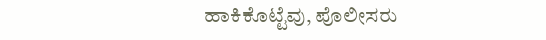ಹಾಕಿಕೊಟ್ಟೆವು, ಪೊಲೀಸರು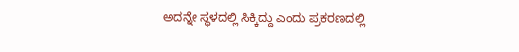ಅದನ್ನೇ ಸ್ಥಳದಲ್ಲಿ ಸಿಕ್ಕಿದ್ದು ಎಂದು ಪ್ರಕರಣದಲ್ಲಿ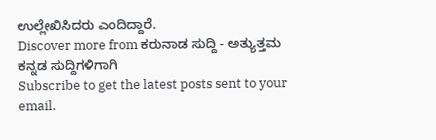ಉಲ್ಲೇಖಿಸಿದರು ಎಂದಿದ್ದಾರೆ.
Discover more from ಕರುನಾಡ ಸುದ್ದಿ - ಅತ್ಯುತ್ತಮ ಕನ್ನಡ ಸುದ್ದಿಗಳಿಗಾಗಿ
Subscribe to get the latest posts sent to your email.